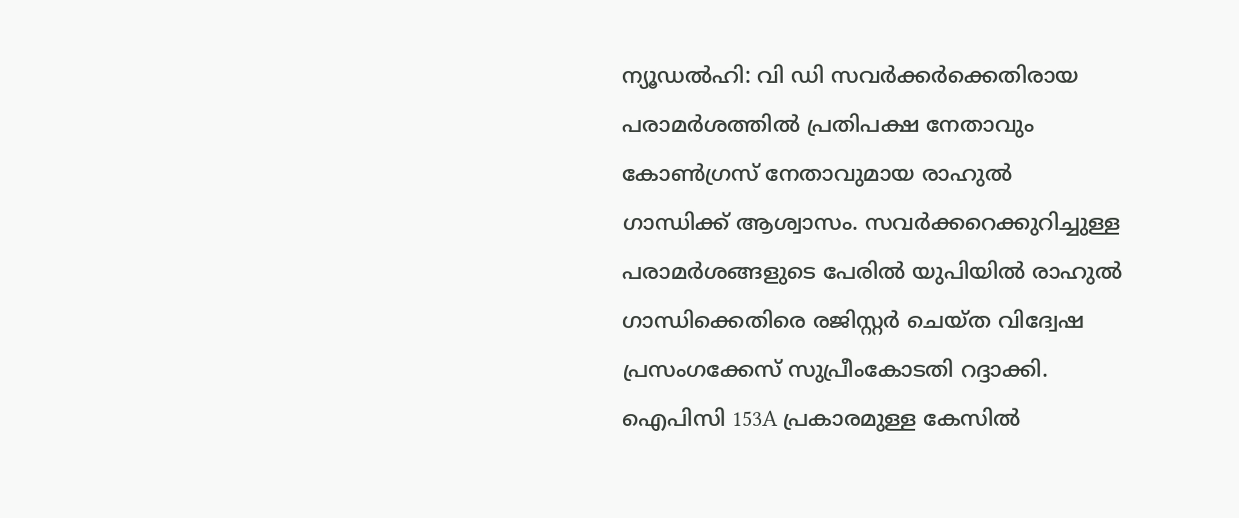ന്യൂഡല്‍ഹി: വി ഡി സവര്‍ക്കര്‍ക്കെതിരായ പരാമര്‍ശത്തില്‍ പ്രതിപക്ഷ നേതാവും കോണ്‍ഗ്രസ് നേതാവുമായ രാഹുല്‍ ഗാന്ധിക്ക് ആശ്വാസം. സവര്‍ക്കറെക്കുറിച്ചുള്ള പരാമര്‍ശങ്ങളുടെ പേരില്‍ യുപിയില്‍ രാഹുല്‍ ഗാന്ധിക്കെതിരെ രജിസ്റ്റര്‍ ചെയ്ത വിദ്വേഷ പ്രസംഗക്കേസ് സുപ്രീംകോടതി റദ്ദാക്കി. ഐപിസി 153A പ്രകാരമുള്ള കേസില്‍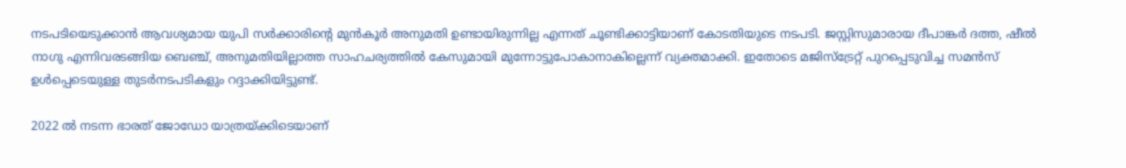നടപടിയെടുക്കാന്‍ ആവശ്യമായ യുപി സര്‍ക്കാരിന്റെ മുന്‍കൂര്‍ അനുമതി ഉണ്ടായിരുന്നില്ല എന്നത് ചൂണ്ടിക്കാട്ടിയാണ് കോടതിയുടെ നടപടി. ജസ്റ്റിസുമാരായ ദീപാങ്കര്‍ ദത്ത, ഷീല്‍ നാഗു എന്നിവരടങ്ങിയ ബെഞ്ച്, അനുമതിയില്ലാത്ത സാഹചര്യത്തില്‍ കേസുമായി മുന്നോട്ടുപോകാനാകില്ലെന്ന് വ്യക്തമാക്കി. ഇതോടെ മജിസ്‌ട്രേറ്റ് പുറപ്പെടുവിച്ച സമന്‍സ് ഉള്‍പ്പെടെയുള്ള തുടര്‍നടപടികളും റദ്ദാക്കിയിട്ടുണ്ട്.

2022 ല്‍ നടന്ന ഭാരത് ജോഡോ യാത്രയ്ക്കിടെയാണ്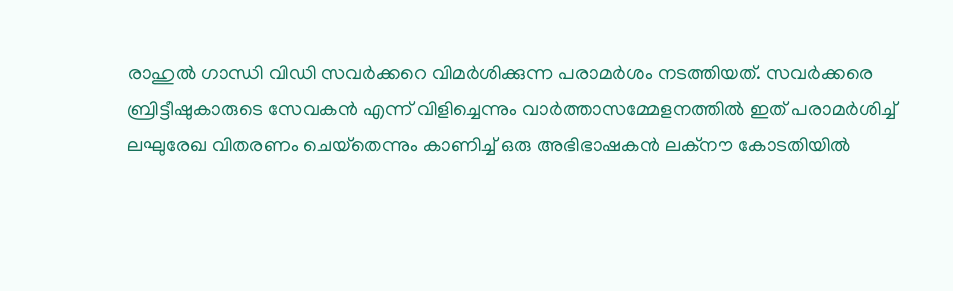രാഹുല്‍ ഗാന്ധി വിഡി സവര്‍ക്കറെ വിമര്‍ശിക്കുന്ന പരാമര്‍ശം നടത്തിയത്. സവര്‍ക്കരെ ബ്രിട്ടീഷുകാരുടെ സേവകന്‍ എന്ന് വിളിച്ചെന്നും വാര്‍ത്താസമ്മേളനത്തില്‍ ഇത് പരാമര്‍ശിച്ച് ലഘുരേഖ വിതരണം ചെയ്‌തെന്നും കാണിച്ച് ഒരു അഭിഭാഷകന്‍ ലക്‌നൗ കോടതിയില്‍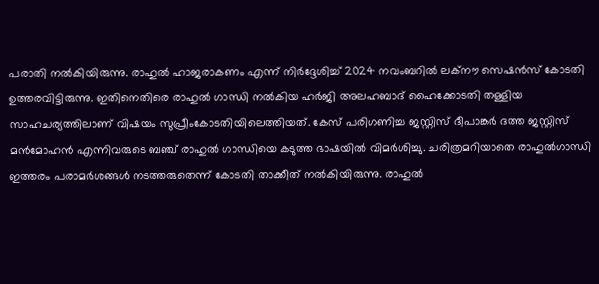പരാതി നല്‍കിയിരുന്നു. രാഹുല്‍ ഹാജരാകണം എന്ന് നിര്‍ദ്ദേശിച്ച് 2024 നവംബറില്‍ ലക്‌നൗ സെഷന്‍സ് കോടതി ഉത്തരവിട്ടിരുന്നു. ഇതിനെതിരെ രാഹുല്‍ ഗാന്ധി നല്‍കിയ ഹര്‍ജി അലഹബാദ് ഹൈക്കോടതി തള്ളിയ സാഹചര്യത്തിലാണ് വിഷയം സുപ്രീംകോടതിയിലെത്തിയത്. കേസ് പരിഗണിച്ച ജസ്റ്റിസ് ദീപാങ്കര്‍ ദത്ത ജസ്റ്റിസ് മന്‍മോഹന്‍ എന്നിവരുടെ ബഞ്ച് രാഹുല്‍ ഗാന്ധിയെ കടുത്ത ഭാഷയില്‍ വിമര്‍ശിച്ചു. ചരിത്രമറിയാതെ രാഹുല്‍ഗാന്ധി ഇത്തരം പരാമര്‍ശങ്ങള്‍ നടത്തരുതെന്ന് കോടതി താക്കീത് നല്‍കിയിരുന്നു. രാഹുല്‍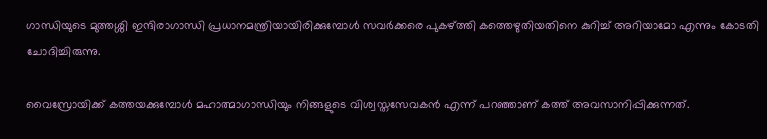ഗാന്ധിയുടെ മുത്തശ്ശി ഇന്ദിരാഗാന്ധി പ്രധാനമന്ത്രിയായിരിക്കുമ്പോള്‍ സവര്‍ക്കരെ പുകഴ്ത്തി കത്തെഴുതിയതിനെ കുറിച്ച് അറിയാമോ എന്നും കോടതി ചോദിച്ചിരുന്നു.

വൈസ്രോയിക്ക് കത്തയക്കുമ്പോള്‍ മഹാത്മാഗാന്ധിയും നിങ്ങളുടെ വിശ്വസ്തസേവകന്‍ എന്ന് പറഞ്ഞാണ് കത്ത് അവസാനിപ്പിക്കുന്നത്.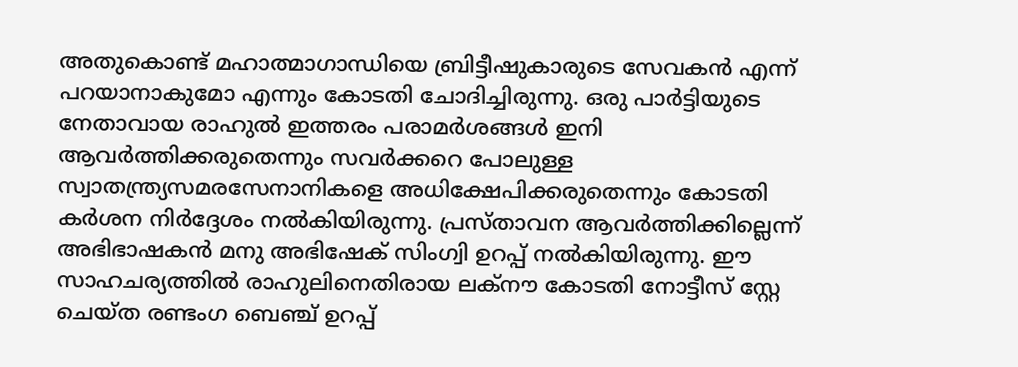അതുകൊണ്ട് മഹാത്മാഗാന്ധിയെ ബ്രിട്ടീഷുകാരുടെ സേവകന്‍ എന്ന് പറയാനാകുമോ എന്നും കോടതി ചോദിച്ചിരുന്നു. ഒരു പാര്‍ട്ടിയുടെ നേതാവായ രാഹുല്‍ ഇത്തരം പരാമര്‍ശങ്ങള്‍ ഇനി ആവര്‍ത്തിക്കരുതെന്നും സവര്‍ക്കറെ പോലുള്ള സ്വാതന്ത്ര്യസമരസേനാനികളെ അധിക്ഷേപിക്കരുതെന്നും കോടതി കര്‍ശന നിര്‍ദ്ദേശം നല്‍കിയിരുന്നു. പ്രസ്താവന ആവര്‍ത്തിക്കില്ലെന്ന് അഭിഭാഷകന്‍ മനു അഭിഷേക് സിംഗ്വി ഉറപ്പ് നല്‍കിയിരുന്നു. ഈ സാഹചര്യത്തില്‍ രാഹുലിനെതിരായ ലക്‌നൗ കോടതി നോട്ടീസ് സ്റ്റേ ചെയ്ത രണ്ടംഗ ബെഞ്ച് ഉറപ്പ്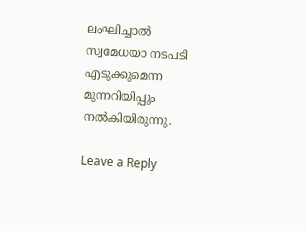ലംഘിച്ചാല്‍ സ്വമേധയാ നടപടി എടുക്കുമെന്ന മുന്നറിയിപ്പും നല്‍കിയിരുന്നു.

Leave a Reply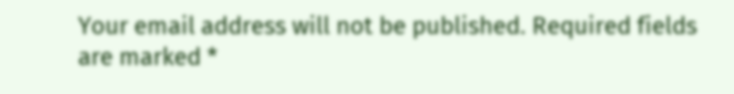Your email address will not be published. Required fields are marked *